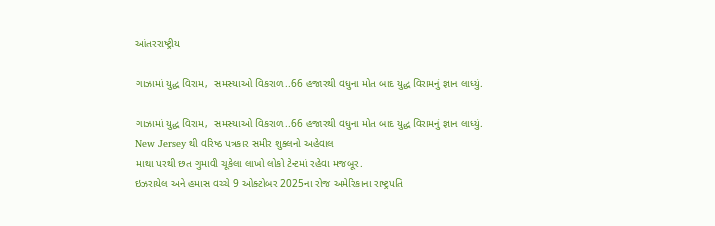આંતરરાષ્ટ્રીય

ગાઝામાં યુદ્ધ વિરામ,  સમસ્યાઓ વિકરાળ..66 હજારથી વધુના મોત બાદ યુદ્ધ વિરામનું જ્ઞાન લાધ્યું.

ગાઝામાં યુદ્ધ વિરામ,  સમસ્યાઓ વિકરાળ..66 હજારથી વધુના મોત બાદ યુદ્ધ વિરામનું જ્ઞાન લાધ્યું.
New Jersey થી વરિષ્ઠ પત્રકાર સમીર શુક્લનો અહેવાલ
માથા પરથી છત ગુમાવી ચૂકેલા લાખો લોકો ટેન્ટમાં રહેવા મજબૂર.
ઇઝરાયેલ અને હમાસ વચ્ચે 9 ઓક્ટોબર 2025ના રોજ અમેરિકાના રાષ્ટ્રપતિ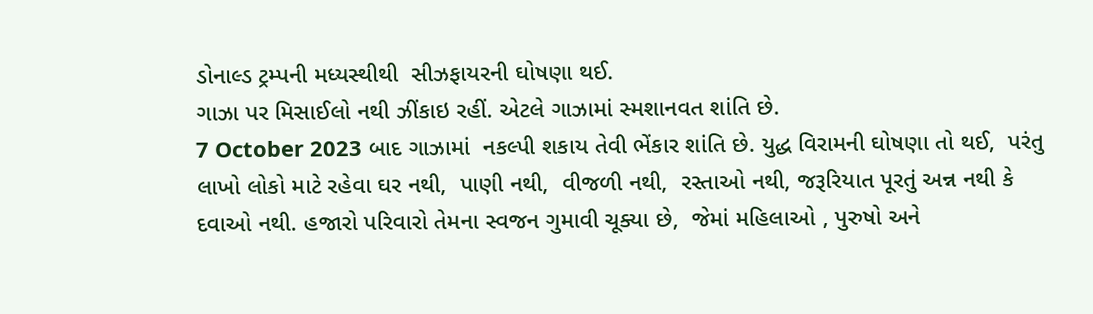ડોનાલ્ડ ટ્રમ્પની મધ્યસ્થીથી  સીઝફાયરની ઘોષણા થઈ.
ગાઝા પર મિસાઈલો નથી ઝીંકાઇ રહીં. એટલે ગાઝામાં સ્મશાનવત શાંતિ છે.
7 October 2023 બાદ ગાઝામાં  નકલ્પી શકાય તેવી ભેંકાર શાંતિ છે. યુદ્ધ વિરામની ઘોષણા તો થઈ,  પરંતુ લાખો લોકો માટે રહેવા ઘર નથી,  પાણી નથી,  વીજળી નથી,  રસ્તાઓ નથી, જરૂરિયાત પૂરતું અન્ન નથી કે  દવાઓ નથી. હજારો પરિવારો તેમના સ્વજન ગુમાવી ચૂક્યા છે,  જેમાં મહિલાઓ , પુરુષો અને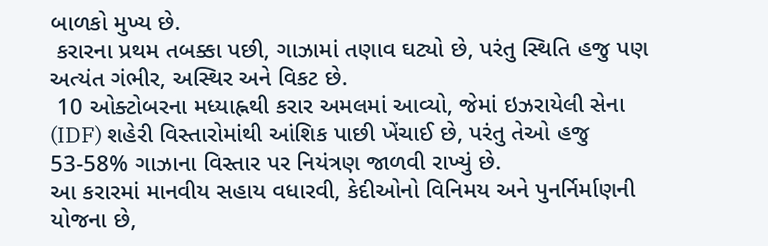બાળકો મુખ્ય છે.
 કરારના પ્રથમ તબક્કા પછી, ગાઝામાં તણાવ ઘટ્યો છે, પરંતુ સ્થિતિ હજુ પણ અત્યંત ગંભીર, અસ્થિર અને વિકટ છે.
 10 ઓક્ટોબરના મધ્યાહ્નથી કરાર અમલમાં આવ્યો, જેમાં ઇઝરાયેલી સેના (IDF) શહેરી વિસ્તારોમાંથી આંશિક પાછી ખેંચાઈ છે, પરંતુ તેઓ હજુ 53-58% ગાઝાના વિસ્તાર પર નિયંત્રણ જાળવી રાખ્યું છે.
આ કરારમાં માનવીય સહાય વધારવી, કેદીઓનો વિનિમય અને પુનર્નિર્માણની યોજના છે,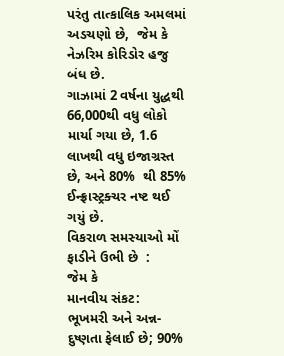પરંતુ તાત્કાલિક અમલમાં અડચણો છે,  જેમ કે નેઝરિમ કોરિડોર હજુ બંધ છે.
ગાઝામાં 2 વર્ષના યુદ્ધથી 66,000થી વધુ લોકો માર્યા ગયા છે, 1.6 લાખથી વધુ ઇજાગ્રસ્ત છે, અને 80%  થી 85% ઈન્ફ્રાસ્ટ્રક્ચર નષ્ટ થઈ ગયું છે.
વિકરાળ સમસ્યાઓ મોં ફાડીને ઉભી છે  :
જેમ કે
માનવીય સંકટ:
ભૂખમરી અને અન્ન-દુષ્ણતા ફેલાઈ છે; 90%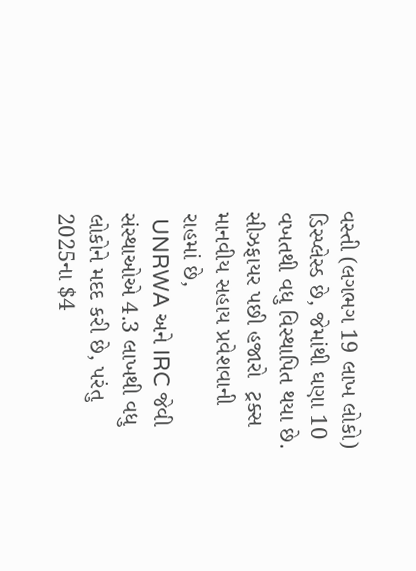વસ્તી (લગભગ 19 લાખ લોકો) ડિસ્પ્લેસ્ડ છે, જેમાંથી ઘણા 10 વખતથી વધુ વિસ્થાપિત થયા છે. સીઝફાયર પછી હજારો  ટ્રક્સ માનવીય સહાય પ્રવેશવાની રાહમાં છે,
 UNRWA અને IRC જેવી સંસ્થાઓએ 4.3 લાખથી વધુ લોકોને મદદ કરી છે, પરંતુ 2025ના $4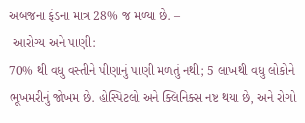અબજના ફંડના માત્ર 28% જ મળ્યા છે. –
 આરોગ્ય અને પાણી:
70% થી વધુ વસ્તીને પીણાનું પાણી મળતું નથી; 5 લાખથી વધુ લોકોને ભૂખમરીનું જોખમ છે. હોસ્પિટલો અને ક્લિનિક્સ નષ્ટ થયા છે, અને રોગો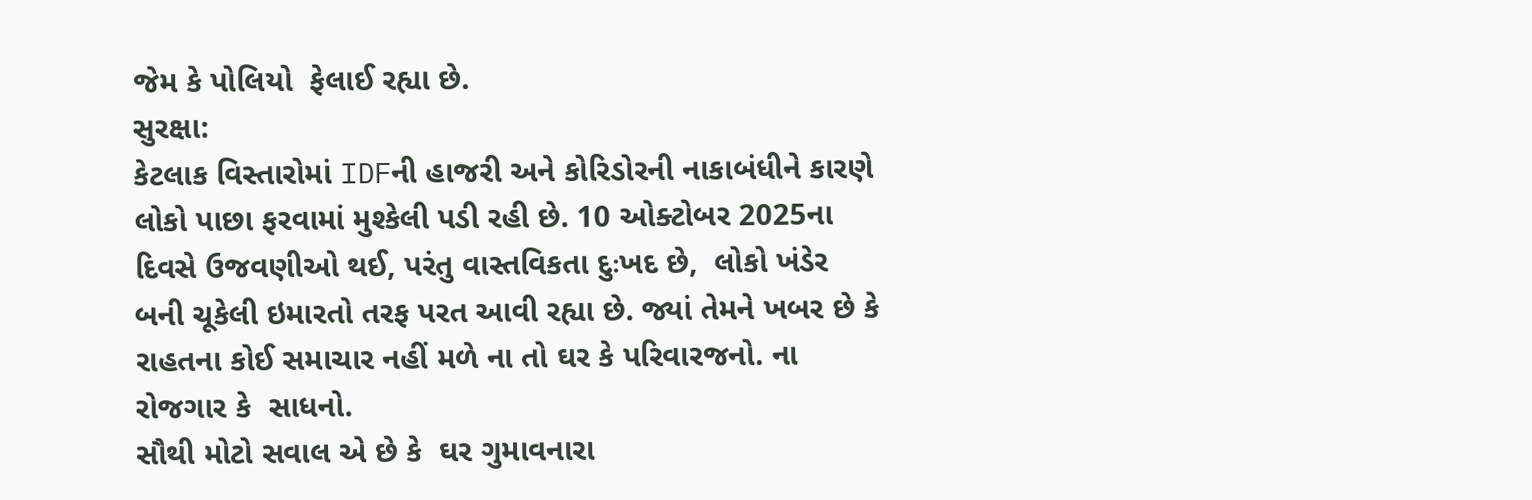જેમ કે પોલિયો  ફેલાઈ રહ્યા છે.
સુરક્ષા:
કેટલાક વિસ્તારોમાં IDFની હાજરી અને કોરિડોરની નાકાબંધીને કારણે લોકો પાછા ફરવામાં મુશ્કેલી પડી રહી છે. 10 ઓક્ટોબર 2025ના દિવસે ઉજવણીઓ થઈ, પરંતુ વાસ્તવિકતા દુઃખદ છે,  લોકો ખંડેર બની ચૂકેલી ઇમારતો તરફ પરત આવી રહ્યા છે. જ્યાં તેમને ખબર છે કે રાહતના કોઈ સમાચાર નહીં મળે ના તો ઘર કે પરિવારજનો. ના રોજગાર કે  સાધનો.
સૌથી મોટો સવાલ એ છે કે  ઘર ગુમાવનારા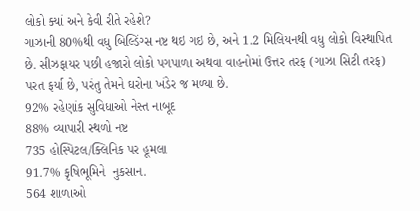લોકો ક્યાં અને કેવી રીતે રહેશે?
ગાઝાની 80%થી વધુ બિલ્ડિંગ્સ નષ્ટ થઇ ગઇ છે, અને 1.2 મિલિયનથી વધુ લોકો વિસ્થાપિત છે. સીઝફાયર પછી હજારો લોકો પગપાળા અથવા વાહનોમાં ઉત્તર તરફ (ગાઝા સિટી તરફ) પરત ફર્યા છે, પરંતુ તેમને ઘરોના ખંડેર જ મળ્યા છે.
92% રહેણાંક સુવિધાઓ નેસ્ત નાબૂદ
88% વ્યાપારી સ્થળો નષ્ટ
735 હોસ્પિટલ/ક્લિનિક પર હૂમલા
91.7% કૃષિભૂમિને  નુકસાન.
564 શાળાઓ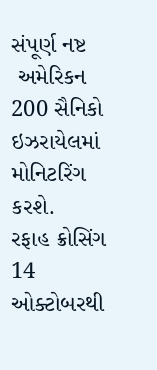સંપૂર્ણ નષ્ટ
 અમેરિકન 200 સૈનિકો ઇઝરાયેલમાં મોનિટરિંગ કરશે.
રફાહ ક્રોસિંગ 14 ઓક્ટોબરથી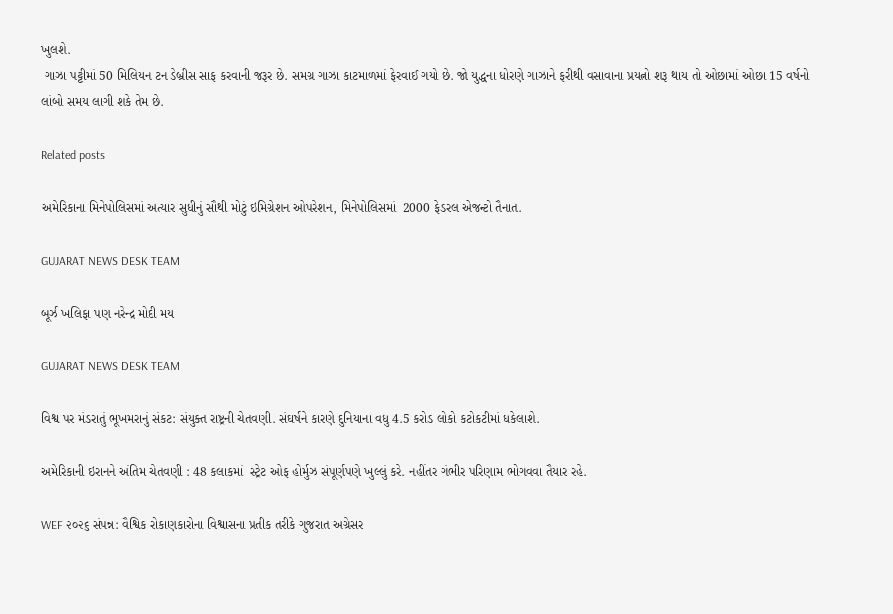ખુલશે.
 ગાઝા પટ્ટીમાં 50 મિલિયન ટન ડેબ્રીસ સાફ કરવાની જરૂર છે. સમગ્ર ગાઝા કાટમાળમાં ફેરવાઈ ગયો છે. જો યુદ્ધના ધોરણે ગાઝાને ફરીથી વસાવાના પ્રયત્નો શરૂ થાય તો ઓછામાં ઓછા 15 વર્ષનો લાંબો સમય લાગી શકે તેમ છે.

Related posts

અમેરિકાના મિનેપોલિસમાં અત્યાર સુધીનું સૌથી મોટું ઇમિગ્રેશન ઓપરેશન, મિનેપોલિસમાં  2000 ફેડરલ એજન્ટો તૈનાત.

GUJARAT NEWS DESK TEAM

બૂર્ઝ ખલિફા પણ નરેન્દ્ર મોદી મય

GUJARAT NEWS DESK TEAM

વિશ્વ પર મંડરાતું ભૂખમરાનું સંકટ: સંયુક્ત રાષ્ટ્રની ચેતવણી. સંઘર્ષને કારણે દુનિયાના વધુ 4.5 કરોડ લોકો કટોકટીમાં ધકેલાશે.

અમેરિકાની ઇરાનને અંતિમ ચેતવણી : 48 કલાકમાં  સ્ટ્રેટ ઓફ હોર્મુઝ સંપૂર્ણપણે ખુલ્લું કરે. નહીંતર ગંભીર પરિણામ ભોગવવા તૈયાર રહે.

WEF ૨૦૨૬ સંપન્ન: વૈશ્વિક રોકાણકારોના વિશ્વાસના પ્રતીક તરીકે ગુજરાત અગ્રેસર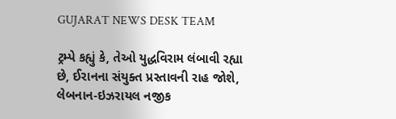GUJARAT NEWS DESK TEAM

ટ્રમ્પે કહ્યું કે, તેઓ યુદ્ધવિરામ લંબાવી રહ્યા છે, ઈરાનના સંયુક્ત પ્રસ્તાવની રાહ જોશે, લેબનાન-ઇઝરાયલ નજીક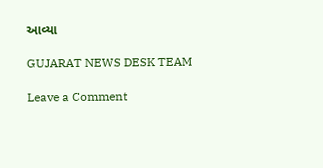આવ્યા

GUJARAT NEWS DESK TEAM

Leave a Comment